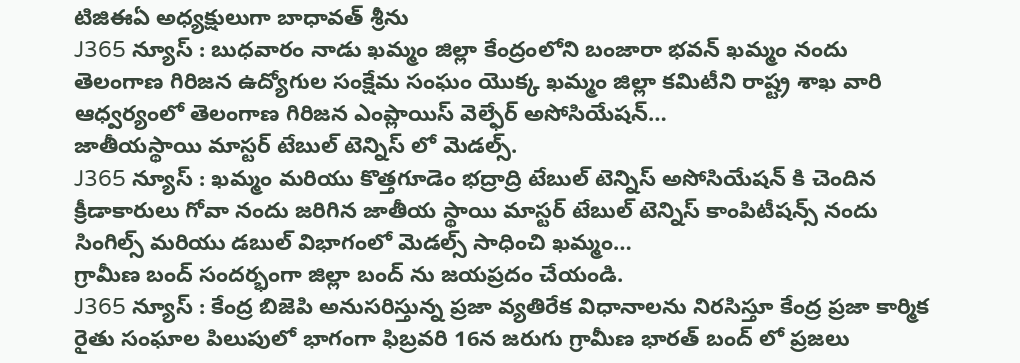టిజిఈఏ అధ్యక్షులుగా బాధావత్ శ్రీను
J365 న్యూస్ : బుధవారం నాడు ఖమ్మం జిల్లా కేంద్రంలోని బంజారా భవన్ ఖమ్మం నందు తెలంగాణ గిరిజన ఉద్యోగుల సంక్షేమ సంఘం యొక్క ఖమ్మం జిల్లా కమిటీని రాష్ట్ర శాఖ వారి ఆధ్వర్యంలో తెలంగాణ గిరిజన ఎంప్లాయిస్ వెల్ఫేర్ అసోసియేషన్…
జాతీయస్థాయి మాస్టర్ టేబుల్ టెన్నిస్ లో మెడల్స్.
J365 న్యూస్ : ఖమ్మం మరియు కొత్తగూడెం భద్రాద్రి టేబుల్ టెన్నిస్ అసోసియేషన్ కి చెందిన క్రీడాకారులు గోవా నందు జరిగిన జాతీయ స్థాయి మాస్టర్ టేబుల్ టెన్నిస్ కాంపిటీషన్స్ నందు సింగిల్స్ మరియు డబుల్ విభాగంలో మెడల్స్ సాధించి ఖమ్మం…
గ్రామీణ బంద్ సందర్భంగా జిల్లా బంద్ ను జయప్రదం చేయండి.
J365 న్యూస్ : కేంద్ర బిజెపి అనుసరిస్తున్న ప్రజా వ్యతిరేక విధానాలను నిరసిస్తూ కేంద్ర ప్రజా కార్మిక రైతు సంఘాల పిలుపులో భాగంగా ఫిబ్రవరి 16న జరుగు గ్రామీణ భారత్ బంద్ లో ప్రజలు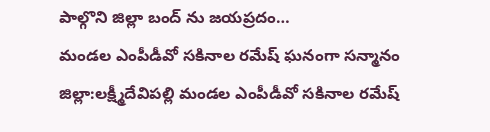పాల్గొని జిల్లా బంద్ ను జయప్రదం…
మండల ఎంపీడీవో సకినాల రమేష్ ఘనంగా సన్మానం
జిల్లా:లక్ష్మీదేవిపల్లి మండల ఎంపీడీవో సకినాల రమేష్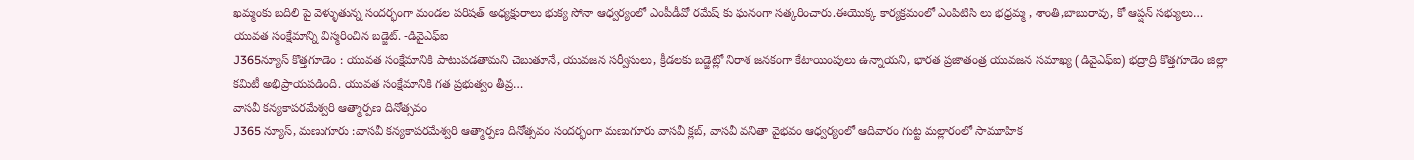ఖమ్మంకు బదిలి పై వెళ్ళుతున్న సందర్భంగా మండల పరిషత్ అధ్యక్షురాలు భుక్య సోనా ఆధ్వర్యంలో ఎంపీడీవో రమేష్ కు ఘనంగా సత్కరించారు.ఈయొక్క కార్యక్రమంలో ఎంపిటిసి లు భధ్రమ్మ , శాంతి,బాబురావు, కో ఆప్షన్ సభ్యులు…
యువత సంక్షేమాన్ని విస్మరించిన బడ్జెట్. -డివైఎఫ్ఐ
J365న్యూస్ కొత్తగూడెం : యువత సంక్షేమానికి పాటుపడతామని చెబుతూనే, యువజన సర్వీసులు, క్రీడలకు బడ్జెట్లో నిరాశ జనకంగా కేటాయింపులు ఉన్నాయని, భారత ప్రజాతంత్ర యువజన సమాఖ్య (డివైఎఫ్ఐ) భద్రాద్రి కొత్తగూడెం జిల్లా కమిటీ అభిప్రాయపడింది. యువత సంక్షేమానికి గత ప్రభుత్వం తీవ్ర…
వాసవీ కన్యకాపరమేశ్వరి ఆత్మార్పణ దినోత్సవం
J365 న్యూస్, మణుగూరు :వాసవీ కన్యకాపరమేశ్వరి ఆత్మార్పణ దినోత్సవం సందర్భంగా మణుగూరు వాసవీ క్లబ్, వాసవీ వనితా వైభవం ఆధ్వర్యంలో ఆదివారం గుట్ట మల్లారంలో సామూహిక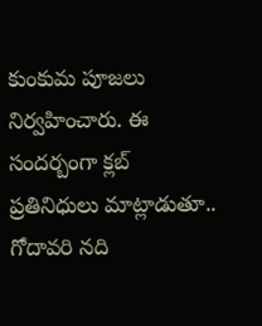కుంకుమ పూజలు నిర్వహించారు. ఈ సందర్బంగా క్లబ్ ప్రతినిధులు మాట్లాడుతూ.. గోదావరి నది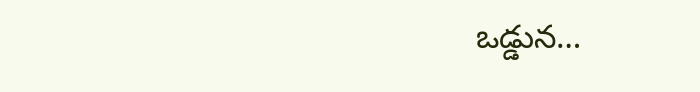ఒడ్డున…